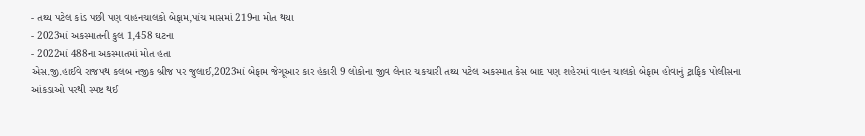- તથ્ય પટેલ કાંડ પછી પણ વાહનચાલકો બેફામ,પાંચ માસમાં 219ના મોત થયા
- 2023માં અકસ્માતની કુલ 1,458 ઘટના
- 2022માં 488ના અકસ્માતમાં મોત હતા
એસ.જી.હાઈવે રાજપથ કલબ નજીક બ્રીજ પર જુલાઈ,2023માં બેફામ જેગૂઆર કાર હંકારી 9 લોકોના જીવ લેનાર ચકચારી તથ્ય પટેલ અકસ્માત કેસ બાદ પણ શહેરમાં વાહન ચાલકો બેફામ હોવાનું ટ્રાફિક પોલીસના આંકડાઓ પરથી સ્પષ્ટ થઈ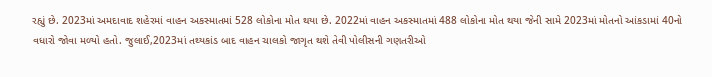રહ્યું છે. 2023માં અમદાવાદ શહેરમાં વાહન અકસ્માતમાં 528 લોકોના મોત થયા છે. 2022માં વાહન અકસ્માતમાં 488 લોકોના મોત થયા જેની સામે 2023માં મોતનો આંકડામાં 40નો વધારો જોવા મળ્યો હતો. જુલાઈ,2023માં તથ્યકાંડ બાદ વાહન ચાલકો જાગૃત થશે તેવી પોલીસની ગણતરીઓ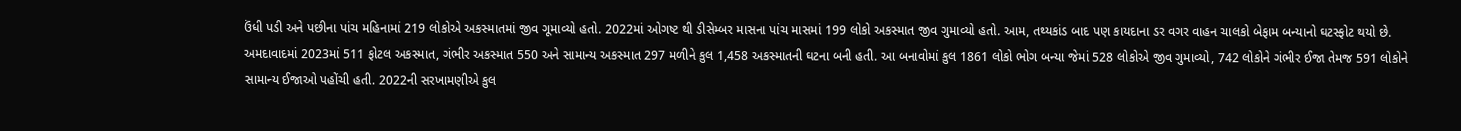ઉંધી પડી અને પછીના પાંચ મહિનામાં 219 લોકોએ અકસ્માતમાં જીવ ગૂમાવ્યો હતો. 2022માં ઓગષ્ટ થી ડીસેમ્બર માસના પાંચ માસમાં 199 લોકો અકસ્માત જીવ ગુમાવ્યો હતો. આમ, તથ્યકાંડ બાદ પણ કાયદાના ડર વગર વાહન ચાલકો બેફામ બન્યાનો ઘટસ્ફોટ થયો છે.
અમદાવાદમાં 2023માં 511 ફોટલ અકસ્માત, ગંભીર અકસ્માત 550 અને સામાન્ય અકસ્માત 297 મળીને કુલ 1,458 અકસ્માતની ઘટના બની હતી. આ બનાવોમાં કુલ 1861 લોકો ભોગ બન્યા જેમાં 528 લોકોએ જીવ ગુમાવ્યો, 742 લોકોને ગંભીર ઈજા તેમજ 591 લોકોને સામાન્ય ઈજાઓ પહોંચી હતી. 2022ની સરખામણીએ કુલ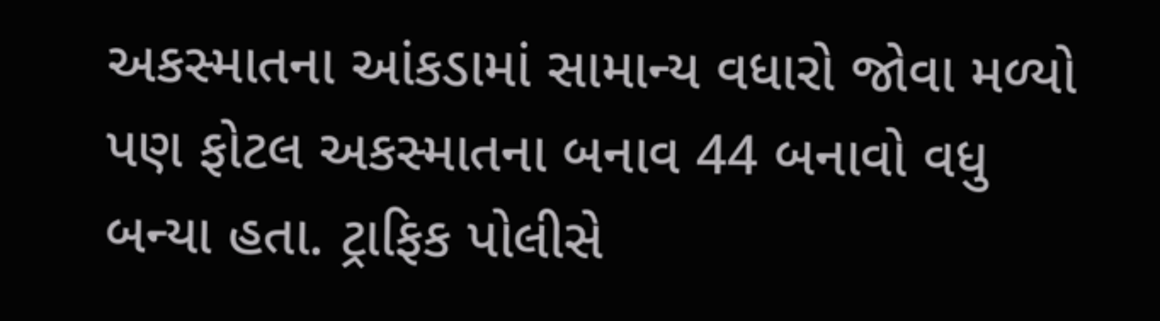અકસ્માતના આંકડામાં સામાન્ય વધારો જોવા મળ્યો પણ ફોટલ અકસ્માતના બનાવ 44 બનાવો વધુ બન્યા હતા. ટ્રાફિક પોલીસે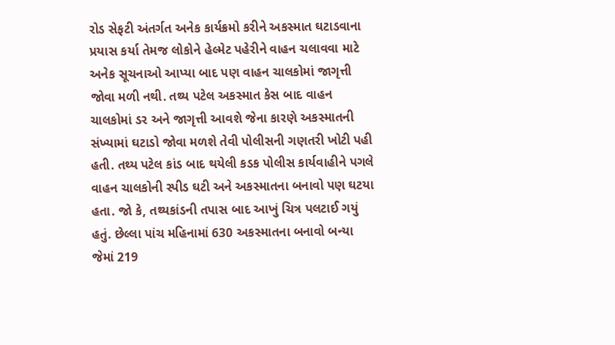રોડ સેફટી અંતર્ગત અનેક કાર્યક્રમો કરીને અકસ્માત ઘટાડવાના પ્રયાસ કર્યા તેમજ લોકોને હેલ્મેટ પહેરીને વાહન ચલાવવા માટે અનેક સૂચનાઓ આપ્યા બાદ પણ વાહન ચાલકોમાં જાગૃત્તી જોવા મળી નથી. તથ્ય પટેલ અકસ્માત કેસ બાદ વાહન ચાલકોમાં ડર અને જાગૃત્તી આવશે જેના કારણે અકસ્માતની સંખ્યામાં ઘટાડો જોવા મળશે તેવી પોલીસની ગણતરી ખોટી પહી હતી. તથ્ય પટેલ કાંડ બાદ થયેલી કડક પોલીસ કાર્યવાહીને પગલે વાહન ચાલકોની સ્પીડ ઘટી અને અકસ્માતના બનાવો પણ ઘટયા હતા. જો કે, તથ્યકાંડની તપાસ બાદ આખું ચિત્ર પલટાઈ ગયું હતું. છેલ્લા પાંચ મહિનામાં 630 અકસ્માતના બનાવો બન્યા જેમાં 219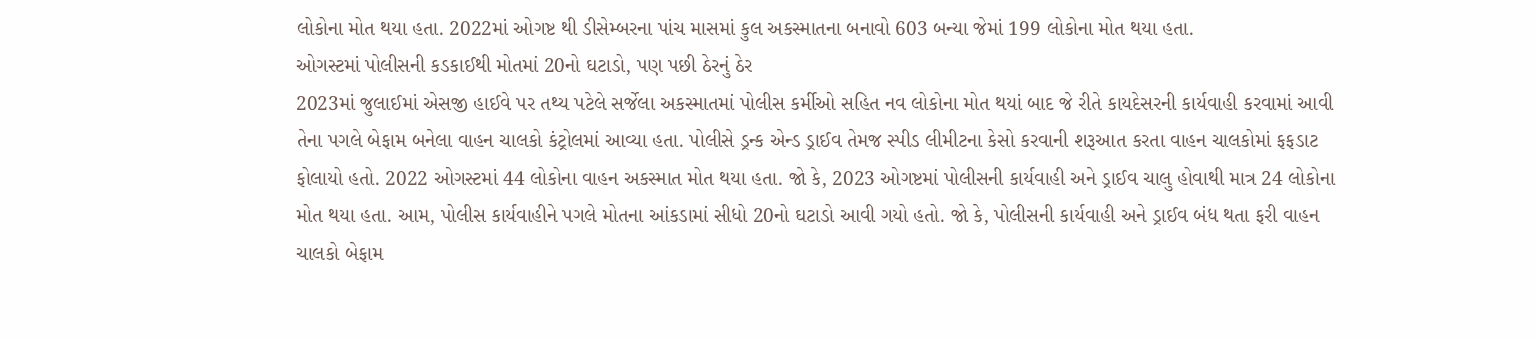લોકોના મોત થયા હતા. 2022માં ઓગષ્ટ થી ડીસેમ્બરના પાંચ માસમાં કુલ અકસ્માતના બનાવો 603 બન્યા જેમાં 199 લોકોના મોત થયા હતા.
ઓગસ્ટમાં પોલીસની કડકાઈથી મોતમાં 20નો ઘટાડો, પણ પછી ઠેરનું ઠેર
2023માં જુલાઈમાં એસજી હાઈવે પર તથ્ય પટેલે સર્જેલા અકસ્માતમાં પોલીસ કર્મીઓ સહિત નવ લોકોના મોત થયાં બાદ જે રીતે કાયદેસરની કાર્યવાહી કરવામાં આવી તેના પગલે બેફામ બનેલા વાહન ચાલકો કંટ્રોલમાં આવ્યા હતા. પોલીસે ડ્રન્ક એન્ડ ડ્રાઈવ તેમજ સ્પીડ લીમીટના કેસો કરવાની શરૂઆત કરતા વાહન ચાલકોમાં ફફડાટ ફોલાયો હતો. 2022 ઓગસ્ટમાં 44 લોકોના વાહન અકસ્માત મોત થયા હતા. જો કે, 2023 ઓગષ્ટમાં પોલીસની કાર્યવાહી અને ડ્રાઈવ ચાલુ હોવાથી માત્ર 24 લોકોના મોત થયા હતા. આમ, પોલીસ કાર્યવાહીને પગલે મોતના આંકડામાં સીધો 20નો ઘટાડો આવી ગયો હતો. જો કે, પોલીસની કાર્યવાહી અને ડ્રાઈવ બંધ થતા ફરી વાહન ચાલકો બેફામ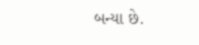બન્યા છે.